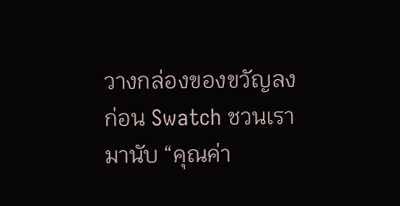วางกล่องของขวัญลงก่อน Swatch ชวนเรามานับ “คุณค่า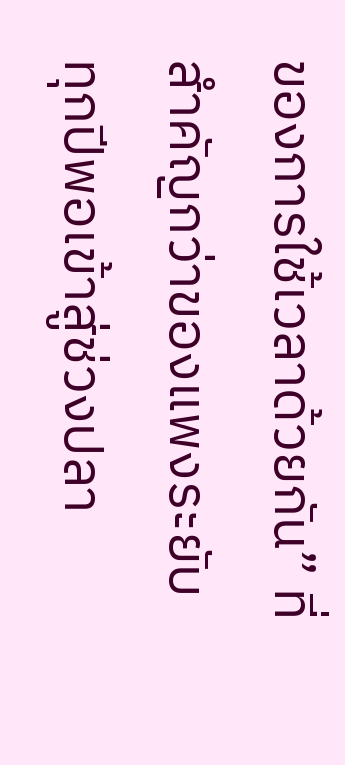ของการใช้เวลาด้วยกัน” ที่สำคัญกว่าของแพงระยับ
ทุกปีพอเข้าสู่ช่วงปลา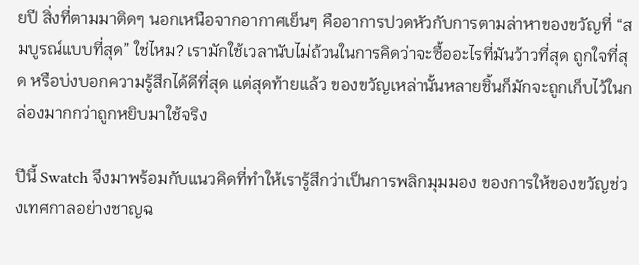ยปี สิ่งที่ตามมาติดๆ นอกเหนือจากอากาศเย็นๆ คืออาการปวดหัวกับการตามล่าหาของขวัญที่ “สมบูรณ์แบบที่สุด” ใช่ไหม? เรามักใช้เวลานับไม่ถ้วนในการคิดว่าจะซื้ออะไรที่มันว้าวที่สุด ถูกใจที่สุด หรือบ่งบอกความรู้สึกได้ดีที่สุด แต่สุดท้ายแล้ว ของขวัญเหล่านั้นหลายชิ้นก็มักจะถูกเก็บไว้ในกล่องมากกว่าถูกหยิบมาใช้จริง

ปีนี้ Swatch จึงมาพร้อมกับแนวคิดที่ทำให้เรารู้สึกว่าเป็นการพลิกมุมมอง ของการให้ของขวัญช่วงเทศกาลอย่างชาญฉ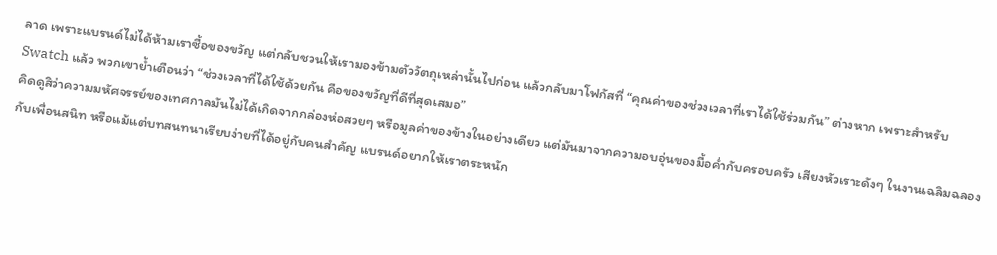ลาด เพราะแบรนด์ไม่ได้ห้ามเราซื้อของขวัญ แต่กลับชวนให้เรามองข้ามตัววัตถุเหล่านั้นไปก่อน แล้วกลับมาโฟกัสที่ “คุณค่าของช่วงเวลาที่เราได้ใช้ร่วมกัน” ต่างหาก เพราะสำหรับ Swatch แล้ว พวกเขาย้ำเตือนว่า “ช่วงเวลาที่ได้ใช้ด้วยกัน คือของขวัญที่ดีที่สุดเสมอ”
คิดดูสิว่าความมหัศจรรย์ของเทศกาลมันไม่ได้เกิดจากกล่องห่อสวยๆ หรือมูลค่าของข้างในอย่างเดียว แต่มันมาจากความอบอุ่นของมื้อค่ำกับครอบครัว เสียงหัวเราะดังๆ ในงานเฉลิมฉลองกับเพื่อนสนิท หรือแม้แต่บทสนทนาเรียบง่ายที่ได้อยู่กับคนสำคัญ แบรนด์อยากให้เราตระหนัก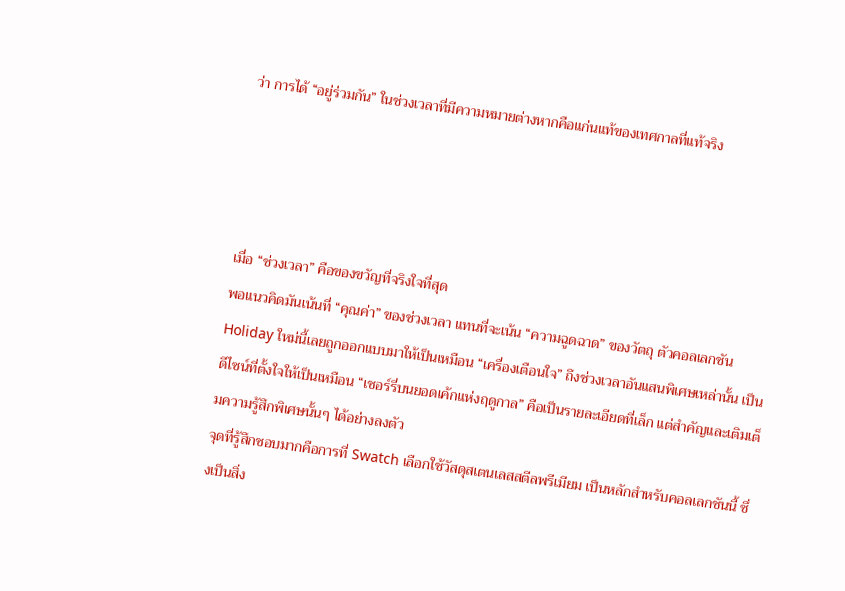ว่า การได้ “อยู่ร่วมกัน” ในช่วงเวลาที่มีความหมายต่างหากคือแก่นแท้ของเทศกาลที่แท้จริง




เมื่อ “ช่วงเวลา” คือของขวัญที่จริงใจที่สุด
พอแนวคิดมันเน้นที่ “คุณค่า” ของช่วงเวลา แทนที่จะเน้น “ความฉูดฉาด” ของวัตถุ ตัวคอลเลกชัน Holiday ใหม่นี้เลยถูกออกแบบมาให้เป็นเหมือน “เครื่องเตือนใจ” ถึงช่วงเวลาอันแสนพิเศษเหล่านั้น เป็นดีไซน์ที่ตั้งใจให้เป็นเหมือน “เชอร์รี่บนยอดเค้กแห่งฤดูกาล” คือเป็นรายละเอียดที่เล็ก แต่สำคัญและเติมเต็มความรู้สึกพิเศษนั้นๆ ได้อย่างลงตัว
จุดที่รู้สึกชอบมากคือการที่ Swatch เลือกใช้วัสดุสเตนเลสสตีลพรีเมียม เป็นหลักสำหรับคอลเลกชันนี้ ซึ่งเป็นสิ่ง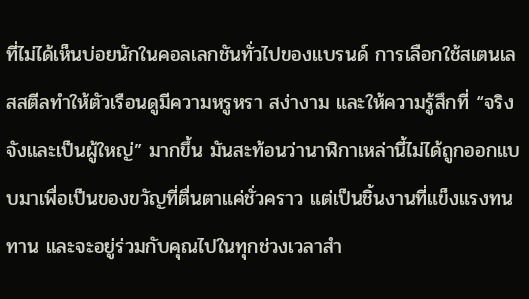ที่ไม่ได้เห็นบ่อยนักในคอลเลกชันทั่วไปของแบรนด์ การเลือกใช้สเตนเลสสตีลทำให้ตัวเรือนดูมีความหรูหรา สง่างาม และให้ความรู้สึกที่ “จริงจังและเป็นผู้ใหญ่” มากขึ้น มันสะท้อนว่านาฬิกาเหล่านี้ไม่ได้ถูกออกแบบมาเพื่อเป็นของขวัญที่ตื่นตาแค่ชั่วคราว แต่เป็นชิ้นงานที่แข็งแรงทนทาน และจะอยู่ร่วมกับคุณไปในทุกช่วงเวลาสำ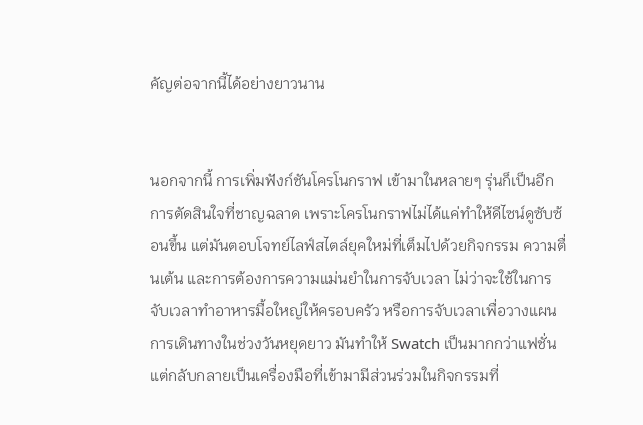คัญต่อจากนี้ได้อย่างยาวนาน


นอกจากนี้ การเพิ่มฟังก์ชันโครโนกราฟ เข้ามาในหลายๆ รุ่นก็เป็นอีกการตัดสินใจที่ชาญฉลาด เพราะโครโนกราฟไม่ได้แค่ทำให้ดีไซน์ดูซับซ้อนขึ้น แต่มันตอบโจทย์ไลฟ์สไตล์ยุคใหม่ที่เต็มไปด้วยกิจกรรม ความตื่นเต้น และการต้องการความแม่นยำในการจับเวลา ไม่ว่าจะใช้ในการจับเวลาทำอาหารมื้อใหญ่ให้ครอบครัว หรือการจับเวลาเพื่อวางแผนการเดินทางในช่วงวันหยุดยาว มันทำให้ Swatch เป็นมากกว่าแฟชั่น แต่กลับกลายเป็นเครื่องมือที่เข้ามามีส่วนร่วมในกิจกรรมที่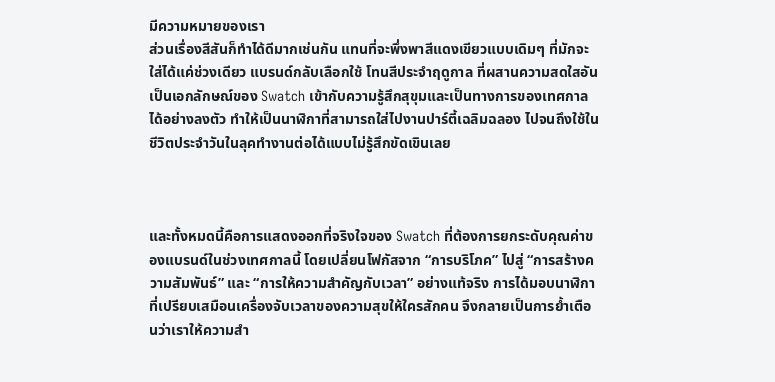มีความหมายของเรา
ส่วนเรื่องสีสันก็ทำได้ดีมากเช่นกัน แทนที่จะพึ่งพาสีแดงเขียวแบบเดิมๆ ที่มักจะใส่ได้แค่ช่วงเดียว แบรนด์กลับเลือกใช้ โทนสีประจำฤดูกาล ที่ผสานความสดใสอันเป็นเอกลักษณ์ของ Swatch เข้ากับความรู้สึกสุขุมและเป็นทางการของเทศกาลได้อย่างลงตัว ทำให้เป็นนาฬิกาที่สามารถใส่ไปงานปาร์ตี้เฉลิมฉลอง ไปจนถึงใช้ในชีวิตประจำวันในลุคทำงานต่อได้แบบไม่รู้สึกขัดเขินเลย



และทั้งหมดนี้คือการแสดงออกที่จริงใจของ Swatch ที่ต้องการยกระดับคุณค่าของแบรนด์ในช่วงเทศกาลนี้ โดยเปลี่ยนโฟกัสจาก “การบริโภค” ไปสู่ “การสร้างความสัมพันธ์” และ “การให้ความสำคัญกับเวลา” อย่างแท้จริง การได้มอบนาฬิกาที่เปรียบเสมือนเครื่องจับเวลาของความสุขให้ใครสักคน จึงกลายเป็นการย้ำเตือนว่าเราให้ความสำ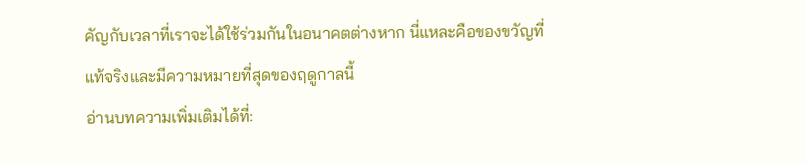คัญกับเวลาที่เราจะได้ใช้ร่วมกันในอนาคตต่างหาก นี่แหละคือของขวัญที่แท้จริงและมีความหมายที่สุดของฤดูกาลนี้
อ่านบทความเพิ่มเติมได้ที่: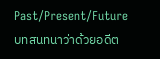Past/Present/Future บทสนทนาว่าด้วยอดีต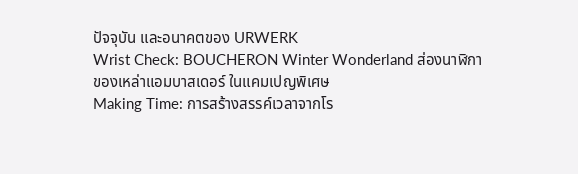ปัจจุบัน และอนาคตของ URWERK
Wrist Check: BOUCHERON Winter Wonderland ส่องนาฬิกาของเหล่าแอมบาสเดอร์ ในแคมเปญพิเศษ
Making Time: การสร้างสรรค์เวลาจากโร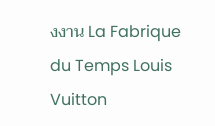งงาน La Fabrique du Temps Louis Vuitton